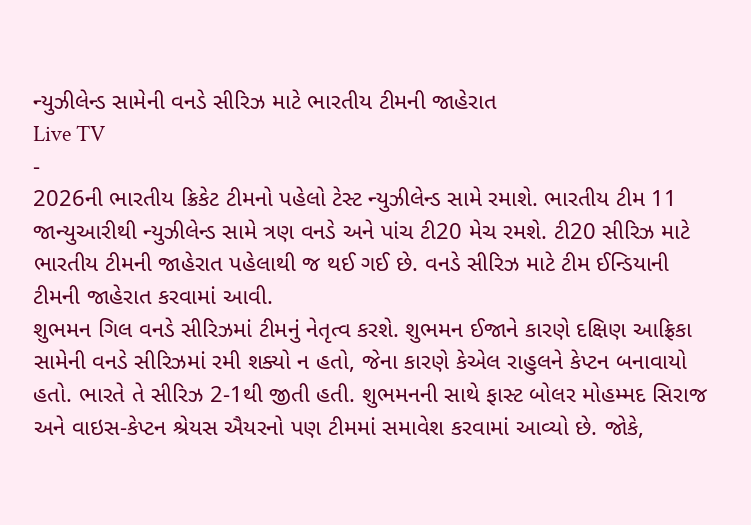ન્યુઝીલેન્ડ સામેની વનડે સીરિઝ માટે ભારતીય ટીમની જાહેરાત
Live TV
-
2026ની ભારતીય ક્રિકેટ ટીમનો પહેલો ટેસ્ટ ન્યુઝીલેન્ડ સામે રમાશે. ભારતીય ટીમ 11 જાન્યુઆરીથી ન્યુઝીલેન્ડ સામે ત્રણ વનડે અને પાંચ ટી20 મેચ રમશે. ટી20 સીરિઝ માટે ભારતીય ટીમની જાહેરાત પહેલાથી જ થઈ ગઈ છે. વનડે સીરિઝ માટે ટીમ ઈન્ડિયાની ટીમની જાહેરાત કરવામાં આવી.
શુભમન ગિલ વનડે સીરિઝમાં ટીમનું નેતૃત્વ કરશે. શુભમન ઈજાને કારણે દક્ષિણ આફ્રિકા સામેની વનડે સીરિઝમાં રમી શક્યો ન હતો, જેના કારણે કેએલ રાહુલને કેપ્ટન બનાવાયો હતો. ભારતે તે સીરિઝ 2-1થી જીતી હતી. શુભમનની સાથે ફાસ્ટ બોલર મોહમ્મદ સિરાજ અને વાઇસ-કેપ્ટન શ્રેયસ ઐયરનો પણ ટીમમાં સમાવેશ કરવામાં આવ્યો છે. જોકે,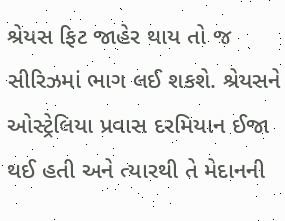શ્રેયસ ફિટ જાહેર થાય તો જ સીરિઝમાં ભાગ લઈ શકશે. શ્રેયસને ઓસ્ટ્રેલિયા પ્રવાસ દરમિયાન ઈજા થઈ હતી અને ત્યારથી તે મેદાનની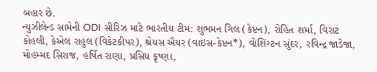બહાર છે.
ન્યુઝીલેન્ડ સામેની ODI સીરિઝ માટે ભારતીય ટીમ: શુભમન ગિલ (કેપ્ટન), રોહિત શર્મા, વિરાટ કોહલી, કેએલ રાહુલ (વિકેટકીપર), શ્રેયસ ઐયર (વાઇસ-કેપ્ટન*), વોશિંગ્ટન સુંદર, રવિન્દ્ર જાડેજા, મોહમ્મદ સિરાજ, હર્ષિત રાણા, પ્રસિધ કૃષ્ણા,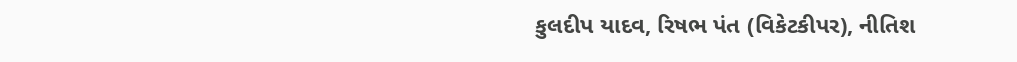કુલદીપ યાદવ, રિષભ પંત (વિકેટકીપર), નીતિશ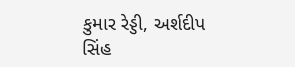કુમાર રેડ્ડી, અર્શદીપ સિંહ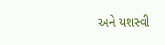અને યશસ્વી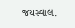જયસ્વાલ.